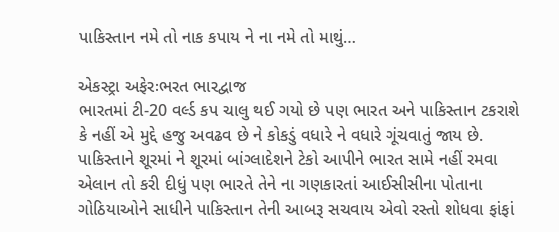પાકિસ્તાન નમે તો નાક કપાય ને ના નમે તો માથું…

એકસ્ટ્રા અફેરઃભરત ભારદ્વાજ
ભારતમાં ટી-20 વર્લ્ડ કપ ચાલુ થઈ ગયો છે પણ ભારત અને પાકિસ્તાન ટકરાશે કે નહીં એ મુદ્દે હજુ અવઢવ છે ને કોકડું વધારે ને વધારે ગૂંચવાતું જાય છે. પાકિસ્તાને શૂરમાં ને શૂરમાં બાંગ્લાદેશને ટેકો આપીને ભારત સામે નહીં રમવા એલાન તો કરી દીધું પણ ભારતે તેને ના ગણકારતાં આઈસીસીના પોતાના ગોઠિયાઓને સાધીને પાકિસ્તાન તેની આબરૂ સચવાય એવો રસ્તો શોધવા ફાંફાં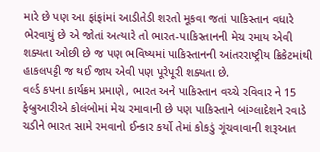મારે છે પણ આ ફાંફાંમાં આડીતેડી શરતો મૂકવા જતાં પાકિસ્તાન વધારે ભેરવાયું છે એ જોતાં અત્યારે તો ભારત-પાકિસ્તાનની મેચ રમાય એવી શક્યતા ઓછી છે જ પણ ભવિષ્યમાં પાકિસ્તાનની આંતરરાષ્ટ્રીય ક્રિકેટમાંથી હાકલપટ્ટી જ થઈ જાય એવી પણ પૂરેપૂરી શક્યતા છે.
વર્લ્ડ કપના કાર્યક્રમ પ્રમાણે, ભારત અને પાકિસ્તાન વચ્ચે રવિવાર ને 15 ફેબ્રુઆરીએ કોલંબોમાં મેચ રમાવાની છે પણ પાકિસ્તાને બાંગ્લાદેશને રવાડે ચડીને ભારત સામે રમવાનો ઈન્કાર કર્યો તેમાં કોકડું ગૂંચવાવાની શરૂઆત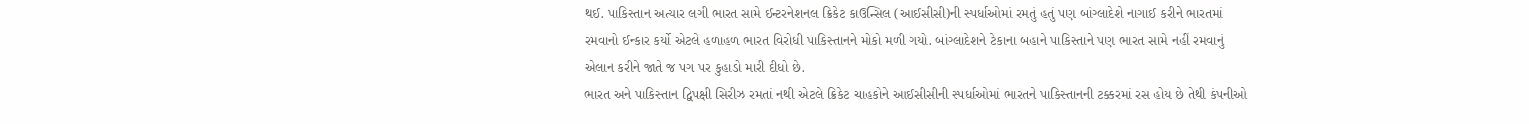થઈ. પાકિસ્તાન અત્યાર લગી ભારત સામે ઈન્ટરનેશનલ ક્રિકેટ કાઉન્સિલ (આઈસીસી)ની સ્પર્ધાઓમાં રમતું હતું પણ બાંગ્લાદેશે નાગાઈ કરીને ભારતમાં રમવાનો ઈન્કાર કર્યો એટલે હળાહળ ભારત વિરોધી પાકિસ્તાનને મોકો મળી ગયો. બાંગ્લાદેશને ટેકાના બહાને પાકિસ્તાને પણ ભારત સામે નહીં રમવાનું એલાન કરીને જાતે જ પગ પર કુહાડો મારી દીધો છે.
ભારત અને પાકિસ્તાન દ્વિપક્ષી સિરીઝ રમતાં નથી એટલે ક્રિકેટ ચાહકોને આઈસીસીની સ્પર્ધાઓમાં ભારતને પાકિસ્તાનની ટક્કરમાં રસ હોય છે તેથી કંપનીઓ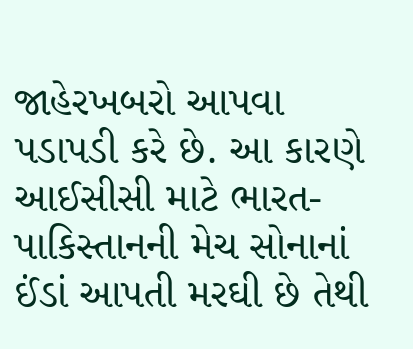જાહેરખબરો આપવા પડાપડી કરે છે. આ કારણે આઈસીસી માટે ભારત-પાકિસ્તાનની મેચ સોનાનાં ઈંડાં આપતી મરઘી છે તેથી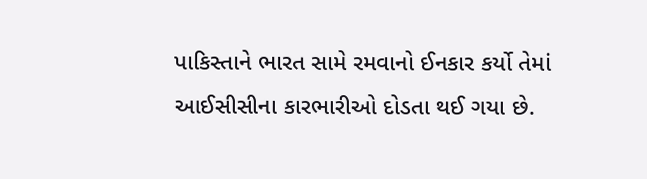પાકિસ્તાને ભારત સામે રમવાનો ઈનકાર કર્યો તેમાં આઈસીસીના કારભારીઓ દોડતા થઈ ગયા છે.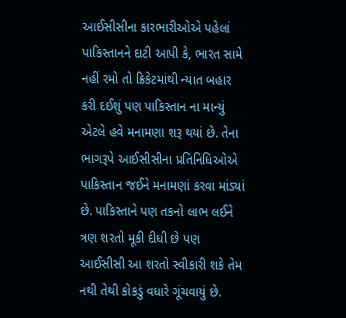આઈસીસીના કારભારીઓએ પહેલાં પાકિસ્તાનને દાટી આપી કે, ભારત સામે નહીં રમો તો ક્રિકેટમાંથી ન્યાત બહાર કરી દઈશું પણ પાકિસ્તાન ના માન્યું એટલે હવે મનામણા શરૂ થયાં છે. તેના ભાગરૂપે આઈસીસીના પ્રતિનિધિઓએ પાકિસ્તાન જઈને મનામણાં કરવા માંડ્યાં છે. પાકિસ્તાને પણ તકનો લાભ લઈને ત્રણ શરતો મૂકી દીધી છે પણ આઈસીસી આ શરતો સ્વીકારી શકે તેમ નથી તેથી કોકડું વધારે ગૂંચવાયું છે.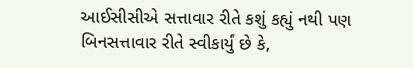આઈસીસીએ સત્તાવાર રીતે કશું કહ્યું નથી પણ બિનસત્તાવાર રીતે સ્વીકાર્યું છે કે,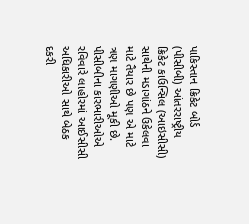પાકિસ્તાન ક્રિકેટ બોર્ડ (પીસીબી) આંતરરાષ્ટ્રીય ક્રિકેટ કાઉન્સિલ (આઇસીસી) સાથેની મડાગાંઠને ઉકેલવા માટે તૈયાર છે પણ એ માટે ત્રણ માગણીઓ મૂકી છે. પીસીબીના કારભારીઓએ રવિવારે લાહોરમાં આઈસીસી અધિકારીઓ સાથે બેઠક દકરી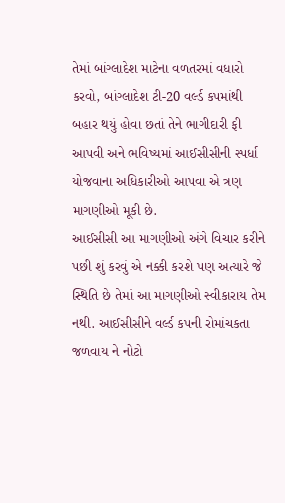તેમાં બાંગ્લાદેશ માટેના વળતરમાં વધારો કરવો, બાંગ્લાદેશ ટી-20 વર્લ્ડ કપમાંથી બહાર થયું હોવા છતાં તેને ભાગીદારી ફી આપવી અને ભવિષ્યમાં આઈસીસીની સ્પર્ધા યોજવાના અધિકારીઓ આપવા એ ત્રણ માગણીઓ મૂકી છે.
આઈસીસી આ માગણીઓ અંગે વિચાર કરીને પછી શું કરવું એ નક્કી કરશે પણ અત્યારે જે સ્થિતિ છે તેમાં આ માગણીઓ સ્વીકારાય તેમ નથી. આઈસીસીને વર્લ્ડ કપની રોમાંચકતા જળવાય ને નોટો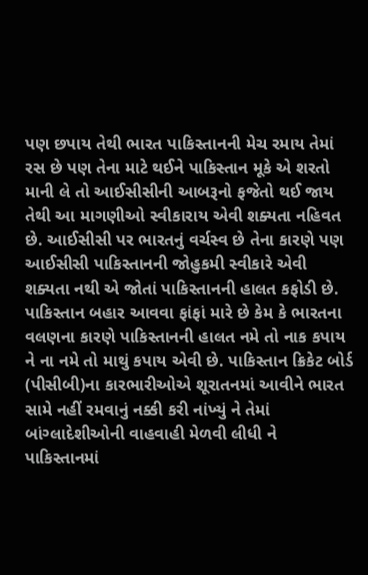પણ છપાય તેથી ભારત પાકિસ્તાનની મેચ રમાય તેમાં રસ છે પણ તેના માટે થઈને પાકિસ્તાન મૂકે એ શરતો માની લે તો આઈસીસીની આબરૂનો ફજેતો થઈ જાય તેથી આ માગણીઓ સ્વીકારાય એવી શક્યતા નહિવત છે. આઈસીસી પર ભારતનું વર્ચસ્વ છે તેના કારણે પણ આઈસીસી પાકિસ્તાનની જોહુકમી સ્વીકારે એવી શક્યતા નથી એ જોતાં પાકિસ્તાનની હાલત કફોડી છે.
પાકિસ્તાન બહાર આવવા ફાંફાં મારે છે કેમ કે ભારતના વલણના કારણે પાકિસ્તાનની હાલત નમે તો નાક કપાય ને ના નમે તો માથું કપાય એવી છે. પાકિસ્તાન ક્રિકેટ બોર્ડ (પીસીબી)ના કારભારીઓએ શૂરાતનમાં આવીને ભારત સામે નહીં રમવાનું નક્કી કરી નાંખ્યું ને તેમાં બાંગ્લાદેશીઓની વાહવાહી મેળવી લીધી ને પાકિસ્તાનમાં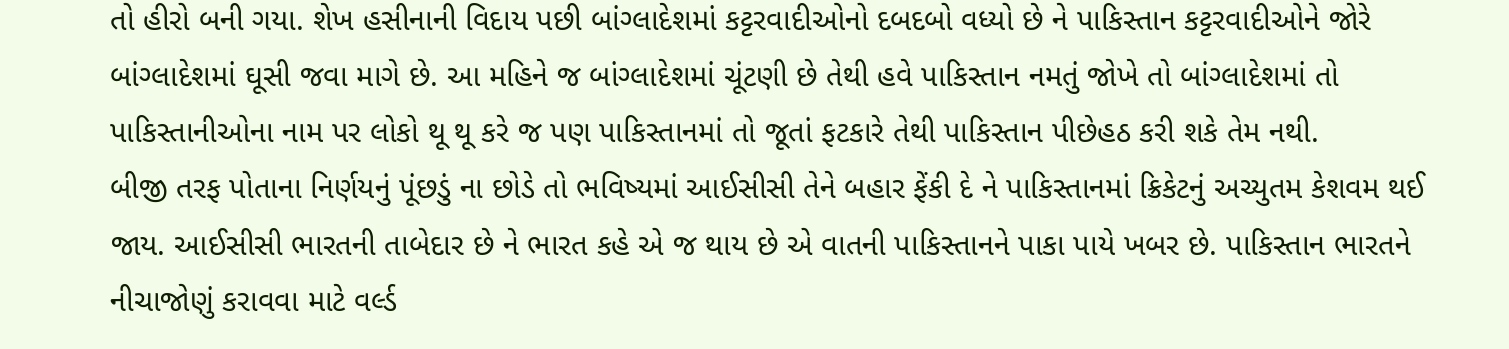તો હીરો બની ગયા. શેખ હસીનાની વિદાય પછી બાંગ્લાદેશમાં કટ્ટરવાદીઓનો દબદબો વધ્યો છે ને પાકિસ્તાન કટ્ટરવાદીઓને જોરે બાંગ્લાદેશમાં ઘૂસી જવા માગે છે. આ મહિને જ બાંગ્લાદેશમાં ચૂંટણી છે તેથી હવે પાકિસ્તાન નમતું જોખે તો બાંગ્લાદેશમાં તો પાકિસ્તાનીઓના નામ પર લોકો થૂ થૂ કરે જ પણ પાકિસ્તાનમાં તો જૂતાં ફટકારે તેથી પાકિસ્તાન પીછેહઠ કરી શકે તેમ નથી.
બીજી તરફ પોતાના નિર્ણયનું પૂંછડું ના છોડે તો ભવિષ્યમાં આઈસીસી તેને બહાર ફેંકી દે ને પાકિસ્તાનમાં ક્રિકેટનું અચ્યુતમ કેશવમ થઈ જાય. આઈસીસી ભારતની તાબેદાર છે ને ભારત કહે એ જ થાય છે એ વાતની પાકિસ્તાનને પાકા પાયે ખબર છે. પાકિસ્તાન ભારતને નીચાજોણું કરાવવા માટે વર્લ્ડ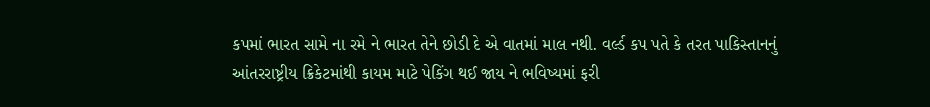કપમાં ભારત સામે ના રમે ને ભારત તેને છોડી દે એ વાતમાં માલ નથી. વર્લ્ડ કપ પતે કે તરત પાકિસ્તાનનું આંતરરાષ્ટ્રીય ક્રિકેટમાંથી કાયમ માટે પેકિંગ થઈ જાય ને ભવિષ્યમાં ફરી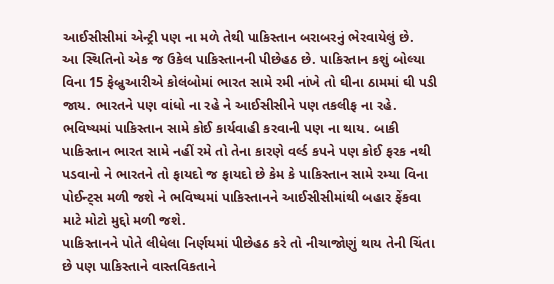આઈસીસીમાં એન્ટ્રી પણ ના મળે તેથી પાકિસ્તાન બરાબરનું ભેરવાયેલું છે.
આ સ્થિતિનો એક જ ઉકેલ પાકિસ્તાનની પીછેહઠ છે. પાકિસ્તાન કશું બોલ્યા વિના 15 ફેબ્રુઆરીએ કોલંબોમાં ભારત સામે રમી નાંખે તો ઘીના ઠામમાં ઘી પડી જાય. ભારતને પણ વાંધો ના રહે ને આઈસીસીને પણ તકલીફ ના રહે. ભવિષ્યમાં પાકિસ્તાન સામે કોઈ કાર્યવાહી કરવાની પણ ના થાય. બાકી પાકિસ્તાન ભારત સામે નહીં રમે તો તેના કારણે વર્લ્ડ કપને પણ કોઈ ફરક નથી પડવાનો ને ભારતને તો ફાયદો જ ફાયદો છે કેમ કે પાકિસ્તાન સામે રમ્યા વિના પોઈન્ટ્સ મળી જશે ને ભવિષ્યમાં પાકિસ્તાનને આઈસીસીમાંથી બહાર ફેંકવા માટે મોટો મુદ્દો મળી જશે.
પાકિસ્તાનને પોતે લીધેલા નિર્ણયમાં પીછેહઠ કરે તો નીચાજોણું થાય તેની ચિંતા છે પણ પાકિસ્તાને વાસ્તવિકતાને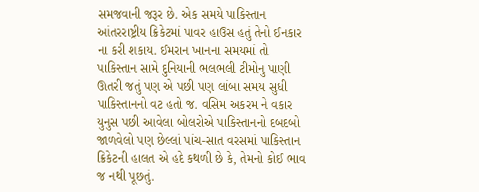સમજવાની જરૂર છે. એક સમયે પાકિસ્તાન આંતરરાષ્ટ્રીય ક્રિકેટમાં પાવર હાઉસ હતું તેનો ઈનકાર ના કરી શકાય. ઈમરાન ખાનના સમયમાં તો પાકિસ્તાન સામે દુનિયાની ભલભલી ટીમોનુ પાણી ઊતરી જતું પણ એ પછી પણ લાંબા સમય સુધી પાકિસ્તાનનો વટ હતો જ. વસિમ અકરમ ને વકાર યુનુસ પછી આવેલા બોલરોએ પાકિસ્તાનનો દબદબો જાળવેલો પણ છેલ્લાં પાંચ-સાત વરસમાં પાકિસ્તાન ક્રિકેટની હાલત એ હદે કથળી છે કે, તેમનો કોઈ ભાવ જ નથી પૂછતું.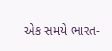એક સમયે ભારત-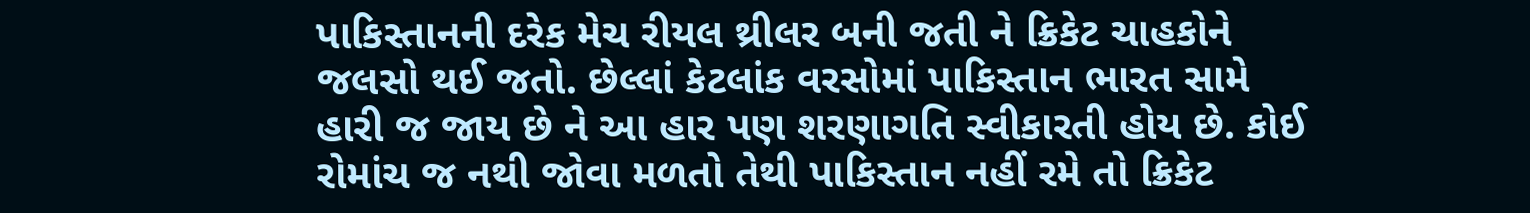પાકિસ્તાનની દરેક મેચ રીયલ થ્રીલર બની જતી ને ક્રિકેટ ચાહકોને જલસો થઈ જતો. છેલ્લાં કેટલાંક વરસોમાં પાકિસ્તાન ભારત સામે હારી જ જાય છે ને આ હાર પણ શરણાગતિ સ્વીકારતી હોય છે. કોઈ રોમાંચ જ નથી જોવા મળતો તેથી પાકિસ્તાન નહીં રમે તો ક્રિકેટ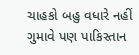ચાહકો બહુ વધારે નહીં ગુમાવે પણ પાકિસ્તાન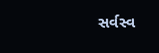સર્વસ્વ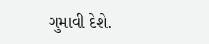ગુમાવી દેશે.